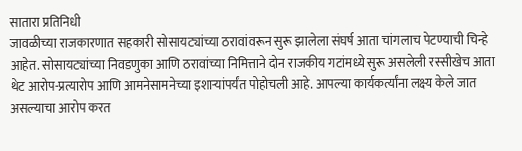सातारा प्रतिनिधी
जावळीच्या राजकारणात सहकारी सोसायट्यांच्या ठरावांवरून सुरू झालेला संघर्ष आता चांगलाच पेटण्याची चिन्हे आहेत. सोसायट्यांच्या निवडणुका आणि ठरावांच्या निमित्ताने दोन राजकीय गटांमध्ये सुरू असलेली रस्सीखेच आता थेट आरोप-प्रत्यारोप आणि आमनेसामनेच्या इशाऱ्यांपर्यंत पोहोचली आहे. आपल्या कार्यकर्त्यांना लक्ष्य केले जात असल्याचा आरोप करत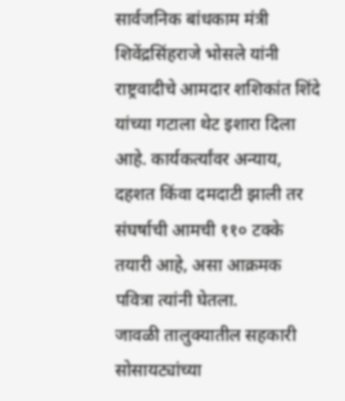सार्वजनिक बांधकाम मंत्री शिवेंद्रसिंहराजे भोसले यांनी राष्ट्रवादीचे आमदार शशिकांत शिंदे यांच्या गटाला थेट इशारा दिला आहे. कार्यकर्त्यांवर अन्याय, दहशत किंवा दमदाटी झाली तर संघर्षाची आमची ११० टक्के तयारी आहे, असा आक्रमक पवित्रा त्यांनी घेतला.
जावळी तालुक्यातील सहकारी सोसायट्यांच्या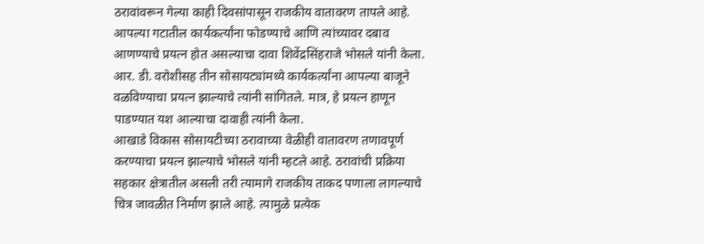ठरावांवरून गेल्या काही दिवसांपासून राजकीय वातावरण तापले आहे. आपल्या गटातील कार्यकर्त्यांना फोडण्याचे आणि त्यांच्यावर दबाव आणण्याचे प्रयत्न होत असल्याचा दावा शिवेंद्रसिंहराजे भोसले यांनी केला. आर. डी. वरोशीसह तीन सोसायट्यांमध्ये कार्यकर्त्यांना आपल्या बाजूने वळविण्याचा प्रयत्न झाल्याचे त्यांनी सांगितले. मात्र, हे प्रयत्न हाणून पाडण्यात यश आल्याचा दावाही त्यांनी केला.
आखाडे विकास सोसायटीच्या ठरावाच्या वेळीही वातावरण तणावपूर्ण करण्याचा प्रयत्न झाल्याचे भोसले यांनी म्हटले आहे. ठरावांची प्रक्रिया सहकार क्षेत्रातील असली तरी त्यामागे राजकीय ताकद पणाला लागल्याचे चित्र जावळीत निर्माण झाले आहे. त्यामुळे प्रत्येक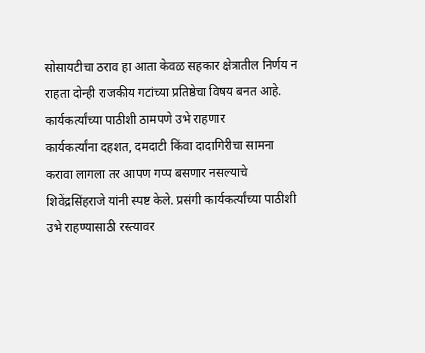सोसायटीचा ठराव हा आता केवळ सहकार क्षेत्रातील निर्णय न राहता दोन्ही राजकीय गटांच्या प्रतिष्ठेचा विषय बनत आहे.
कार्यकर्त्यांच्या पाठीशी ठामपणे उभे राहणार
कार्यकर्त्यांना दहशत, दमदाटी किंवा दादागिरीचा सामना करावा लागला तर आपण गप्प बसणार नसल्याचे शिवेंद्रसिंहराजे यांनी स्पष्ट केले. प्रसंगी कार्यकर्त्यांच्या पाठीशी उभे राहण्यासाठी रस्त्यावर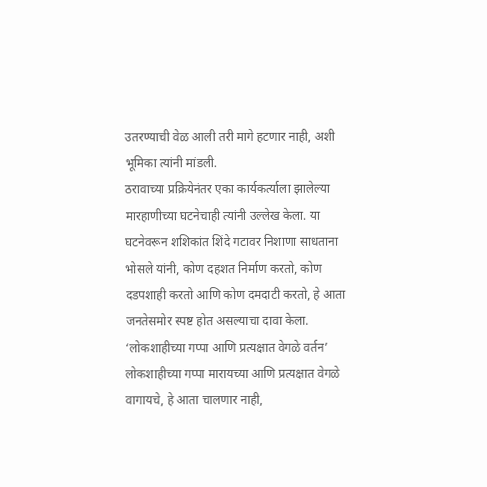उतरण्याची वेळ आली तरी मागे हटणार नाही, अशी भूमिका त्यांनी मांडली.
ठरावाच्या प्रक्रियेनंतर एका कार्यकर्त्याला झालेल्या मारहाणीच्या घटनेचाही त्यांनी उल्लेख केला. या घटनेवरून शशिकांत शिंदे गटावर निशाणा साधताना भोसले यांनी, कोण दहशत निर्माण करतो, कोण दडपशाही करतो आणि कोण दमदाटी करतो, हे आता जनतेसमोर स्पष्ट होत असल्याचा दावा केला.
‘लोकशाहीच्या गप्पा आणि प्रत्यक्षात वेगळे वर्तन’
लोकशाहीच्या गप्पा मारायच्या आणि प्रत्यक्षात वेगळे वागायचे, हे आता चालणार नाही,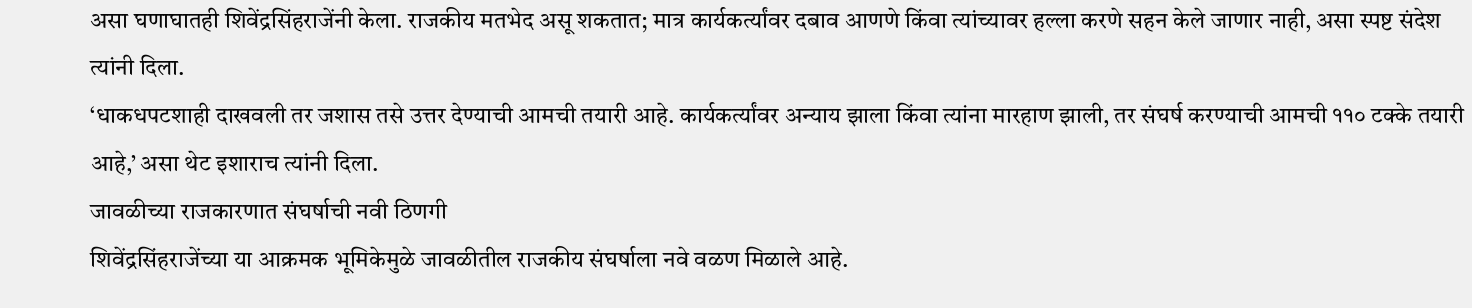असा घणाघातही शिवेंद्रसिंहराजेंनी केला. राजकीय मतभेद असू शकतात; मात्र कार्यकर्त्यांवर दबाव आणणे किंवा त्यांच्यावर हल्ला करणे सहन केले जाणार नाही, असा स्पष्ट संदेश त्यांनी दिला.
‘धाकधपटशाही दाखवली तर जशास तसे उत्तर देण्याची आमची तयारी आहे. कार्यकर्त्यांवर अन्याय झाला किंवा त्यांना मारहाण झाली, तर संघर्ष करण्याची आमची ११० टक्के तयारी आहे,’ असा थेट इशाराच त्यांनी दिला.
जावळीच्या राजकारणात संघर्षाची नवी ठिणगी
शिवेंद्रसिंहराजेंच्या या आक्रमक भूमिकेमुळे जावळीतील राजकीय संघर्षाला नवे वळण मिळाले आहे.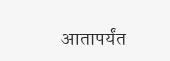आतापर्यंत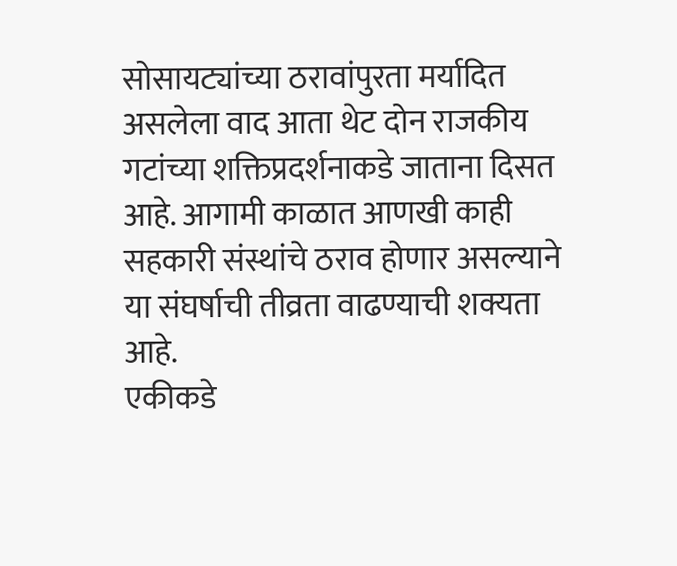सोसायट्यांच्या ठरावांपुरता मर्यादित असलेला वाद आता थेट दोन राजकीय गटांच्या शक्तिप्रदर्शनाकडे जाताना दिसत आहे. आगामी काळात आणखी काही सहकारी संस्थांचे ठराव होणार असल्याने या संघर्षाची तीव्रता वाढण्याची शक्यता आहे.
एकीकडे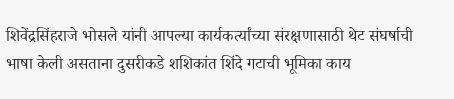शिवेंद्रसिंहराजे भोसले यांनी आपल्या कार्यकर्त्यांच्या संरक्षणासाठी थेट संघर्षाची भाषा केली असताना दुसरीकडे शशिकांत शिंदे गटाची भूमिका काय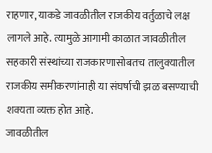राहणार, याकडे जावळीतील राजकीय वर्तुळाचे लक्ष लागले आहे. त्यामुळे आगामी काळात जावळीतील सहकारी संस्थांच्या राजकारणासोबतच तालुक्यातील राजकीय समीकरणांनाही या संघर्षाची झळ बसण्याची शक्यता व्यक्त होत आहे.
जावळीतील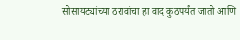सोसायट्यांच्या ठरावांचा हा वाद कुठपर्यंत जातो आणि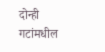दोन्ही गटांमधील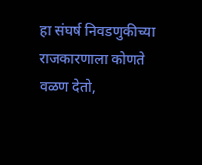हा संघर्ष निवडणुकीच्या राजकारणाला कोणते वळण देतो,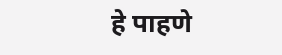हे पाहणे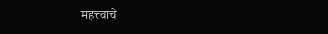महत्त्वाचे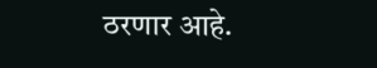ठरणार आहे.